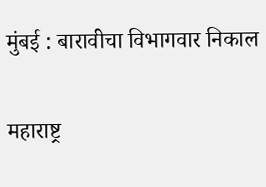मुंबई : बारावीचा विभागवार निकाल

महाराष्ट्र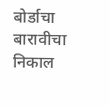बोर्डाचा बारावीचा निकाल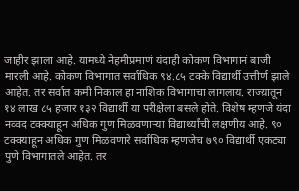जाहीर झाला आहे. यामध्ये नेहमीप्रमाणं यंदाही कोकण विभागानं बाजी मारली आहे. कोकण विभागात सर्वाधिक ९४.८५ टक्के विद्यार्थी उत्तीर्ण झाले आहेत. तर सर्वात कमी निकाल हा नाशिक विभागाचा लागलाय. राज्य़ातून १४ लाख ८५ हजार १३२ विद्यार्थी या परीक्षेला बसले होते. विशेष म्हणजे यंदा नव्वद टक्क्याहून अधिक गुण मिळवणाऱ्या विद्यार्थ्यांची लक्षणीय आहे. ९० टक्क्याहून अधिक गुण मिळवणारे सर्वाधिक म्हणजेच ७९० विद्यार्थी एकट्या पुणे विभागातले आहेत. तर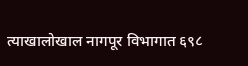त्याखालोखाल नागपूर विभागात ६९८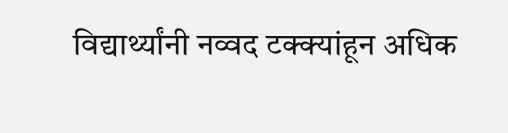विद्यार्थ्यांनी नव्वद टक्क्यांहून अधिक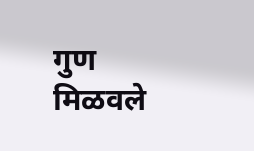गुण मिळवले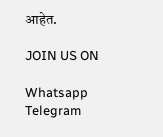आहेत.

JOIN US ON

Whatsapp
Telegram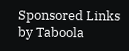Sponsored Links by Taboola